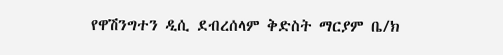የዋሽንግተን ዲሲ ደብረሰላም ቅድስት ማርያም ቤ/ክ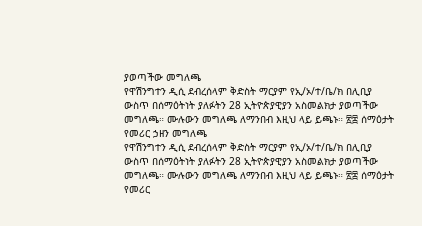ያወጣችው መግለጫ
የዋሽንግተን ዲሲ ደብረሰላም ቅድስት ማርያም የኢ/ኦ/ተ/ቤ/ክ በሊቢያ ውስጥ በሰማዕትነት ያለፉትን 28 ኢትዮጵያዊያን አስመልክታ ያወጣችው መግለጫ። ሙሉውን መግለጫ ለማንበብ እዚህ ላይ ይጫኑ። ፳፰ ሰማዕታት የመሪር ኃዘን መግለጫ
የዋሽንግተን ዲሲ ደብረሰላም ቅድስት ማርያም የኢ/ኦ/ተ/ቤ/ክ በሊቢያ ውስጥ በሰማዕትነት ያለፉትን 28 ኢትዮጵያዊያን አስመልክታ ያወጣችው መግለጫ። ሙሉውን መግለጫ ለማንበብ እዚህ ላይ ይጫኑ። ፳፰ ሰማዕታት የመሪር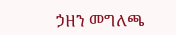ኃዘን መግለጫ